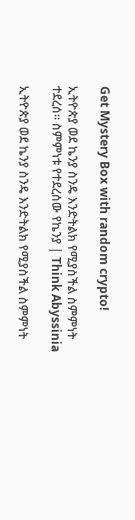Get Mystery Box with random crypto!

ኢትዮጵያ ወደ ኬንያ ስንዴ እንድትልክ የሚያስችል ስምምነት ተደረሰ። ስምምነቱ የተደረሰው የኬንያ | Think Abyssinia

ኢትዮጵያ ወደ ኬንያ ስንዴ እንድትልክ የሚያስችል ስምምነት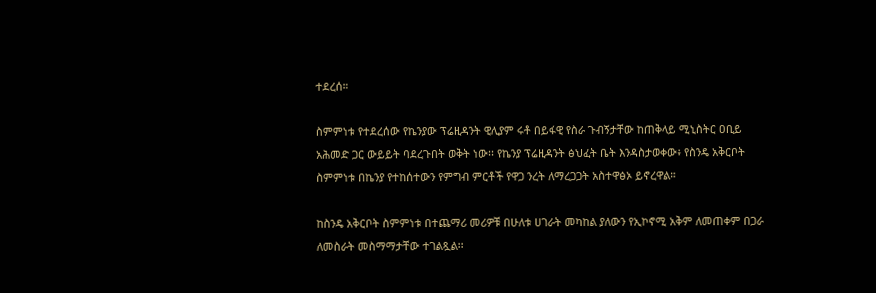ተደረሰ።

ስምምነቱ የተደረሰው የኬንያው ፕሬዚዳንት ዊሊያም ሩቶ በይፋዊ የስራ ጉብኝታቸው ከጠቅላይ ሚኒስትር ዐቢይ አሕመድ ጋር ውይይት ባደረጉበት ወቅት ነው፡፡ የኬንያ ፕሬዚዳንት ፅህፈት ቤት እንዳስታወቀው፥ የስንዴ አቅርቦት ስምምነቱ በኬንያ የተከሰተውን የምግብ ምርቶች የዋጋ ንረት ለማረጋጋት አስተዋፅኦ ይኖረዋል።

ከስንዴ አቅርቦት ስምምነቱ በተጨማሪ መሪዎቹ በሁለቱ ሀገራት መካከል ያለውን የኢኮኖሚ አቅም ለመጠቀም በጋራ ለመስራት መስማማታቸው ተገልጿል፡፡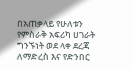በአጠቃላይ የሁለቱን የምስራቅ አፍሪካ ሀገራት ግንኙነት ወደ ላቀ ደረጃ ለማድረስ እና የድንበር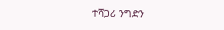ተሻጋሪ ንግድን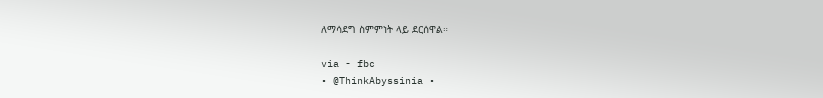ለማሳደግ ስምምነት ላይ ደርሰዋል።

via - fbc
• @ThinkAbyssinia •